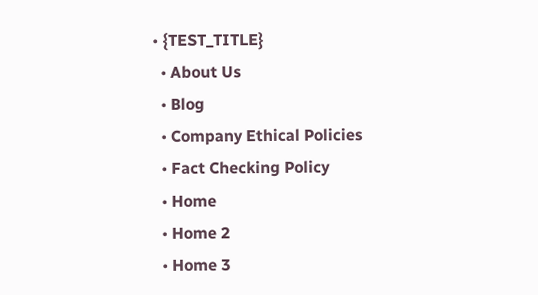• {TEST_TITLE}
  • About Us
  • Blog
  • Company Ethical Policies
  • Fact Checking Policy
  • Home
  • Home 2
  • Home 3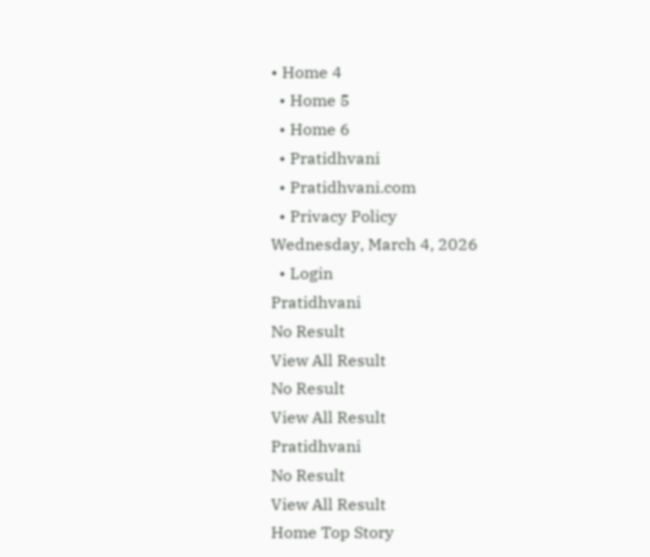• Home 4
  • Home 5
  • Home 6
  • Pratidhvani
  • Pratidhvani.com
  • Privacy Policy
Wednesday, March 4, 2026
  • Login
Pratidhvani
No Result
View All Result
No Result
View All Result
Pratidhvani
No Result
View All Result
Home Top Story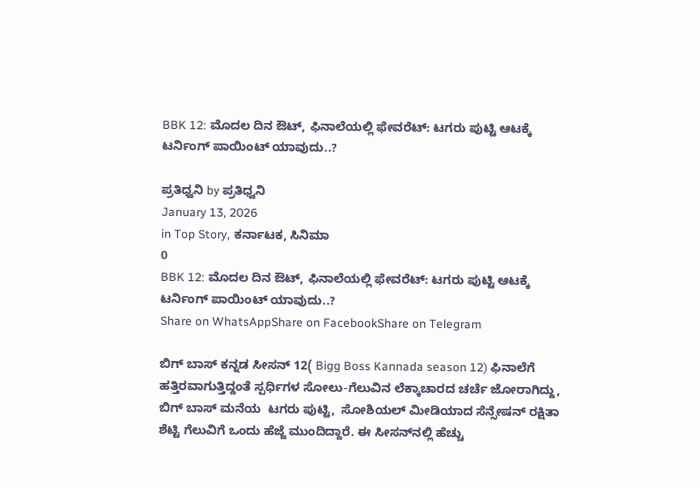BBK 12: ಮೊದಲ ದಿನ ಔಟ್‌, ಫಿನಾಲೆಯಲ್ಲಿ ಫೇವರೆಟ್: ಟಗರು ಪುಟ್ಟಿ ಆಟಕ್ಕೆ ಟರ್ನಿಂಗ್ ಪಾಯಿಂಟ್‌ ಯಾವುದು..?

ಪ್ರತಿಧ್ವನಿ by ಪ್ರತಿಧ್ವನಿ
January 13, 2026
in Top Story, ಕರ್ನಾಟಕ, ಸಿನಿಮಾ
0
BBK 12: ಮೊದಲ ದಿನ ಔಟ್‌, ಫಿನಾಲೆಯಲ್ಲಿ ಫೇವರೆಟ್: ಟಗರು ಪುಟ್ಟಿ ಆಟಕ್ಕೆ ಟರ್ನಿಂಗ್ ಪಾಯಿಂಟ್‌ ಯಾವುದು..?
Share on WhatsAppShare on FacebookShare on Telegram

ಬಿಗ್ ಬಾಸ್ ಕನ್ನಡ ಸೀಸನ್ 12( Bigg Boss Kannada season 12) ಫಿನಾಲೆಗೆ ಹತ್ತಿರವಾಗುತ್ತಿದ್ದಂತೆ ಸ್ಪರ್ಧಿಗಳ ಸೋಲು-ಗೆಲುವಿನ ಲೆಕ್ಕಾಚಾರದ ಚರ್ಚೆ ಜೋರಾಗಿದ್ದು, ಬಿಗ್ ಬಾಸ್ ಮನೆಯ  ಟಗರು ಪುಟ್ಟಿ,  ಸೋಶಿಯಲ್ ಮೀಡಿಯಾದ ಸೆನ್ಸೇಷನ್ ರಕ್ಷಿತಾ ಶೆಟ್ಟಿ ಗೆಲುವಿಗೆ ಒಂದು ಹೆಜ್ಜೆ ಮುಂದಿದ್ದಾರೆ. ಈ ಸೀಸನ್‌ನಲ್ಲಿ ಹೆಚ್ಚು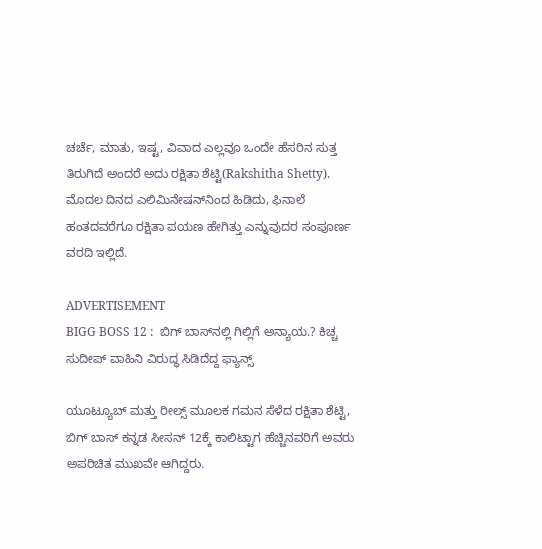ಚರ್ಚೆ, ಮಾತು, ಇಷ್ಟ, ವಿವಾದ ಎಲ್ಲವೂ ಒಂದೇ ಹೆಸರಿನ ಸುತ್ತ ತಿರುಗಿದೆ ಅಂದರೆ ಅದು ರಕ್ಷಿತಾ ಶೆಟ್ಟಿ(Rakshitha Shetty). ಮೊದಲ ದಿನದ ಎಲಿಮಿನೇಷನ್‌ನಿಂದ ಹಿಡಿದು, ಫಿನಾಲೆ ಹಂತದವರೆಗೂ ರಕ್ಷಿತಾ ಪಯಣ ಹೇಗಿತ್ತು ಎನ್ನುವುದರ ಸಂಪೂರ್ಣ ವರದಿ ಇಲ್ಲಿದೆ.

ADVERTISEMENT
BIGG BOSS 12 :  ಬಿಗ್‌ ಬಾಸ್‌ನಲ್ಲಿ ಗಿಲ್ಲಿಗೆ ಅನ್ಯಾಯ.? ಕಿಚ್ಚ ಸುದೀಪ್‌ ವಾಹಿನಿ ವಿರುದ್ಧ ಸಿಡಿದೆದ್ದ ಫ್ಯಾನ್ಸ್‌

ಯೂಟ್ಯೂಬ್ ಮತ್ತು ರೀಲ್ಸ್ ಮೂಲಕ ಗಮನ ಸೆಳೆದ ರಕ್ಷಿತಾ ಶೆಟ್ಟಿ, ಬಿಗ್ ಬಾಸ್ ಕನ್ನಡ ಸೀಸನ್ 12ಕ್ಕೆ ಕಾಲಿಟ್ಟಾಗ ಹೆಚ್ಚಿನವರಿಗೆ ಅವರು ಅಪರಿಚಿತ ಮುಖವೇ ಆಗಿದ್ದರು.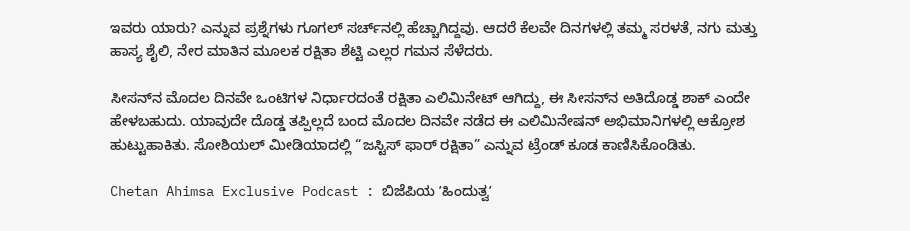ಇವರು ಯಾರು? ಎನ್ನುವ ಪ್ರಶ್ನೆಗಳು ಗೂಗಲ್ ಸರ್ಚ್‌ನಲ್ಲಿ ಹೆಚ್ಚಾಗಿದ್ದವು. ಆದರೆ ಕೆಲವೇ ದಿನಗಳಲ್ಲಿ ತಮ್ಮ ಸರಳತೆ, ನಗು ಮತ್ತು ಹಾಸ್ಯ ಶೈಲಿ, ನೇರ ಮಾತಿನ ಮೂಲಕ ರಕ್ಷಿತಾ ಶೆಟ್ಟಿ ಎಲ್ಲರ ಗಮನ ಸೆಳೆದರು.

ಸೀಸನ್‌ನ ಮೊದಲ ದಿನವೇ ಒಂಟಿಗಳ ನಿರ್ಧಾರದಂತೆ ರಕ್ಷಿತಾ ಎಲಿಮಿನೇಟ್ ಆಗಿದ್ದು, ಈ ಸೀಸನ್‌ನ ಅತಿದೊಡ್ಡ ಶಾಕ್ ಎಂದೇ ಹೇಳಬಹುದು. ಯಾವುದೇ ದೊಡ್ಡ ತಪ್ಪಿಲ್ಲದೆ ಬಂದ ಮೊದಲ ದಿನವೇ ನಡೆದ ಈ ಎಲಿಮಿನೇಷನ್ ಅಭಿಮಾನಿಗಳಲ್ಲಿ ಆಕ್ರೋಶ ಹುಟ್ಟುಹಾಕಿತು. ಸೋಶಿಯಲ್ ಮೀಡಿಯಾದಲ್ಲಿ “ಜಸ್ಟಿಸ್ ಫಾರ್ ರಕ್ಷಿತಾ” ಎನ್ನುವ ಟ್ರೆಂಡ್ ಕೂಡ ಕಾಣಿಸಿಕೊಂಡಿತು.

Chetan Ahimsa Exclusive Podcast : ಬಿಜೆಪಿಯ ʼಹಿಂದುತ್ವʼ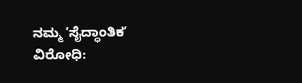ನಮ್ಮ ʼಸೈದ್ಧಾಂತಿಕʼ ವಿರೋಧಿ: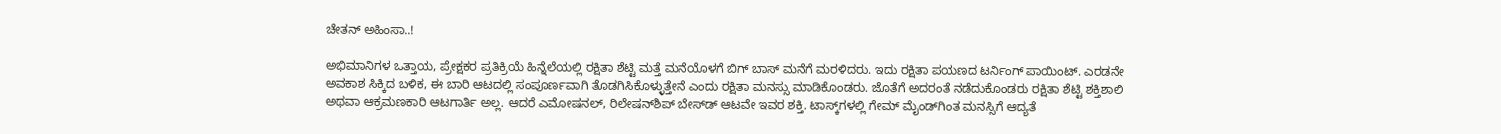ಚೇತನ್‌ ಅಹಿಂಸಾ..!

ಅಭಿಮಾನಿಗಳ ಒತ್ತಾಯ, ಪ್ರೇಕ್ಷಕರ ಪ್ರತಿಕ್ರಿಯೆ ಹಿನ್ನೆಲೆಯಲ್ಲಿ ರಕ್ಷಿತಾ ಶೆಟ್ಟಿ ಮತ್ತೆ ಮನೆಯೊಳಗೆ ಬಿಗ್‌ ಬಾಸ್‌ ಮನೆಗೆ ಮರಳಿದರು. ಇದು ರಕ್ಷಿತಾ ಪಯಣದ ಟರ್ನಿಂಗ್ ಪಾಯಿಂಟ್. ಎರಡನೇ ಅವಕಾಶ ಸಿಕ್ಕಿದ ಬಳಿಕ, ಈ ಬಾರಿ ಆಟದಲ್ಲಿ ಸಂಪೂರ್ಣವಾಗಿ ತೊಡಗಿಸಿಕೊಳ್ಳುತ್ತೇನೆ ಎಂದು ರಕ್ಷಿತಾ ಮನಸ್ಸು ಮಾಡಿಕೊಂಡರು. ಜೊತೆಗೆ ಅದರಂತೆ ನಡೆದುಕೊಂಡರು ರಕ್ಷಿತಾ ಶೆಟ್ಟಿ ಶಕ್ತಿಶಾಲಿ ಅಥವಾ ಆಕ್ರಮಣಕಾರಿ ಆಟಗಾರ್ತಿ ಅಲ್ಲ. ಆದರೆ ಎಮೋಷನಲ್, ರಿಲೇಷನ್‌ಶಿಪ್ ಬೇಸ್‌ಡ್ ಆಟವೇ ಇವರ ಶಕ್ತಿ. ಟಾಸ್ಕ್‌ಗಳಲ್ಲಿ ಗೇಮ್ ಮೈಂಡ್‌ಗಿಂತ ಮನಸ್ಸಿಗೆ ಆದ್ಯತೆ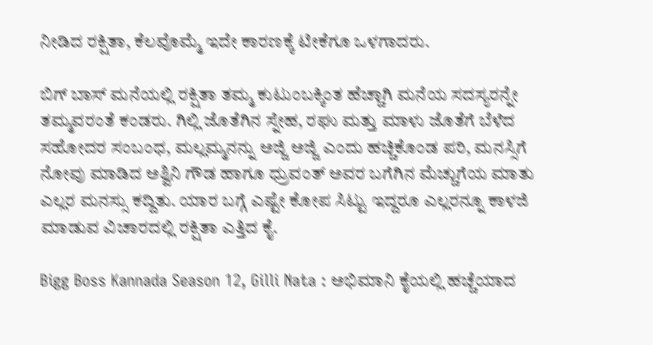ನೀಡಿದ ರಕ್ಷಿತಾ, ಕೆಲವೊಮ್ಮೆ ಇದೇ ಕಾರಣಕ್ಕೆ ಟೀಕೆಗೂ ಒಳಗಾದರು.

ಬಿಗ್ ಬಾಸ್ ಮನೆಯಲ್ಲಿ ರಕ್ಷಿತಾ ತಮ್ಮ ಕುಟುಂಬಕ್ಕಿಂತ ಹೆಚ್ಚಾಗಿ ಮನೆಯ ಸದಸ್ಯರನ್ನೇ ತಮ್ಮವರಂತೆ ಕಂಡರು. ಗಿಲ್ಲಿ ಜೊತೆಗಿನ ಸ್ನೇಹ, ರಘು ಮತ್ತು ಮಾಳು ಜೊತೆಗೆ ಬೆಳೆದ ಸಹೋದರ ಸಂಬಂಧ, ಮಲ್ಲಮ್ಮನನ್ನು ಅಜ್ಜಿ ಅಜ್ಜಿ ಎಂದು ಹಚ್ಚಿಕೊಂಡ ಪರಿ, ಮನಸ್ಸಿಗೆ ನೋವು ಮಾಡಿದ ಅಶ್ವಿನಿ ಗೌಡ ಹಾಗೂ ಧ್ರುವಂತ್‌ ಅವರ ಬಗೆಗಿನ ಮೆಚ್ಚುಗೆಯ ಮಾತು ಎಲ್ಲರ ಮನಸ್ಸು ಕದ್ದಿತು. ಯಾರ ಬಗ್ಗೆ ಎಷ್ಟೇ ಕೋಪ ಸಿಟ್ಟು ಇದ್ದರೂ ಎಲ್ಲರನ್ನೂ ಕಾಳಜಿ ಮಾಡುವ ವಿಚಾರದಲ್ಲಿ ರಕ್ಷಿತಾ ಎತ್ತಿದ ಕೈ.

Bigg Boss Kannada Season 12, Gilli Nata : ಅಭಿಮಾನಿ ಕೈಯಲ್ಲಿ ಹಚ್ಚೆಯಾದ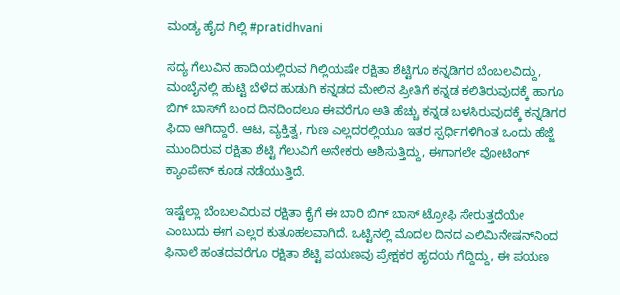ಮಂಡ್ಯ ಹೈದ ಗಿಲ್ಲಿ #pratidhvani

ಸದ್ಯ ಗೆಲುವಿನ ಹಾದಿಯಲ್ಲಿರುವ ಗಿಲ್ಲಿಯಷೇ ರಕ್ಷಿತಾ ಶೆಟ್ಟಿಗೂ ಕನ್ನಡಿಗರ ಬೆಂಬಲವಿದ್ದು, ಮಂಬೈನಲ್ಲಿ ಹುಟ್ಟಿ ಬೆಳೆದ ಹುಡುಗಿ ಕನ್ನಡದ ಮೇಲಿನ ಪ್ರೀತಿಗೆ ಕನ್ನಡ ಕಲಿತಿರುವುದಕ್ಕೆ ಹಾಗೂ ಬಿಗ್‌ ಬಾಸ್‌ಗೆ ಬಂದ ದಿನದಿಂದಲೂ ಈವರೆಗೂ ಅತಿ ಹೆಚ್ಚು ಕನ್ನಡ ಬಳಸಿರುವುದಕ್ಕೆ ಕನ್ನಡಿಗರ ಫಿದಾ ಆಗಿದ್ದಾರೆ. ಆಟ, ವ್ಯಕ್ತಿತ್ವ, ಗುಣ ಎಲ್ಲದರಲ್ಲಿಯೂ ಇತರ ಸ್ಪರ್ಧಿಗಳಿಗಿಂತ ಒಂದು ಹೆಜ್ಜೆ ಮುಂದಿರುವ ರಕ್ಷಿತಾ ಶೆಟ್ಟಿ ಗೆಲುವಿಗೆ ಅನೇಕರು ಆಶಿಸುತ್ತಿದ್ದು, ಈಗಾಗಲೇ ವೋಟಿಂಗ್‌ ಕ್ಯಾಂಪೇನ್‌ ಕೂಡ ನಡೆಯುತ್ತಿದೆ.

ಇಷ್ಟೆಲ್ಲಾ ಬೆಂಬಲವಿರುವ ರಕ್ಷಿತಾ ಕೈಗೆ ಈ ಬಾರಿ ಬಿಗ್ ಬಾಸ್ ಟ್ರೋಫಿ ಸೇರುತ್ತದೆಯೇ ಎಂಬುದು ಈಗ ಎಲ್ಲರ ಕುತೂಹಲವಾಗಿದೆ. ಒಟ್ಟಿನಲ್ಲಿ ಮೊದಲ ದಿನದ ಎಲಿಮಿನೇಷನ್‌ನಿಂದ ಫಿನಾಲೆ ಹಂತದವರೆಗೂ ರಕ್ಷಿತಾ ಶೆಟ್ಟಿ ಪಯಣವು ಪ್ರೇಕ್ಷಕರ ಹೃದಯ ಗೆದ್ದಿದ್ದು, ಈ ಪಯಣ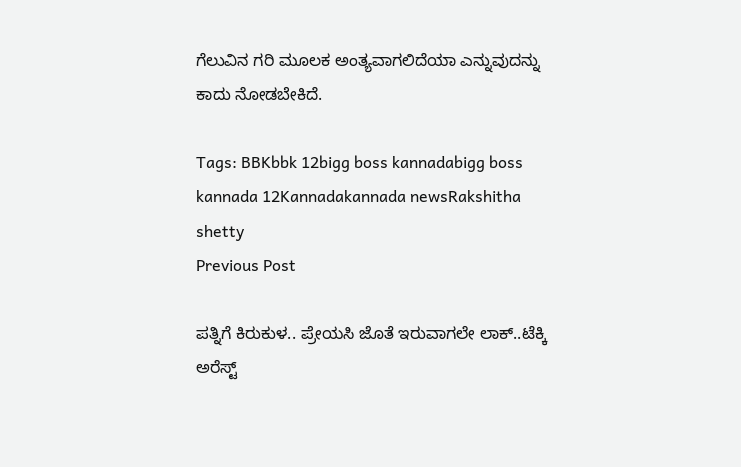ಗೆಲುವಿನ ಗರಿ ಮೂಲಕ ಅಂತ್ಯವಾಗಲಿದೆಯಾ ಎನ್ನುವುದನ್ನು ಕಾದು ನೋಡಬೇಕಿದೆ.

Tags: BBKbbk 12bigg boss kannadabigg boss kannada 12Kannadakannada newsRakshitha shetty
Previous Post

ಪತ್ನಿಗೆ ಕಿರುಕುಳ.. ಪ್ರೇಯಸಿ ಜೊತೆ ಇರುವಾಗಲೇ ಲಾಕ್..ಟೆಕ್ಕಿ ಅರೆಸ್ಟ್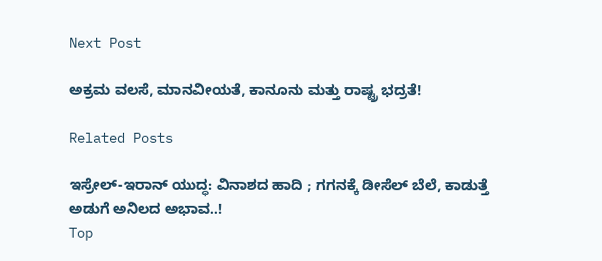Next Post

ಅಕ್ರಮ ವಲಸೆ, ಮಾನವೀಯತೆ, ಕಾನೂನು ಮತ್ತು ರಾಷ್ಟ್ರ ಭದ್ರತೆ!

Related Posts

ಇಸ್ರೇಲ್-ಇರಾನ್ ಯುದ್ಧ: ವಿನಾಶದ ಹಾದಿ ; ಗಗನಕ್ಕೆ ಡೀಸೆಲ್ ಬೆಲೆ, ಕಾಡುತ್ತೆ ಅಡುಗೆ ಅನಿಲದ ಅಭಾವ..!
Top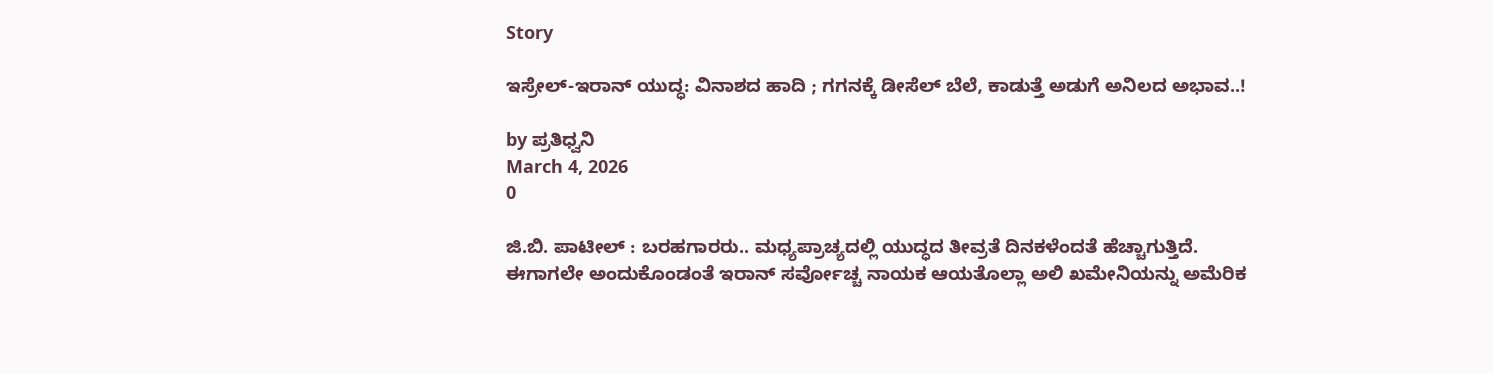Story

ಇಸ್ರೇಲ್-ಇರಾನ್ ಯುದ್ಧ: ವಿನಾಶದ ಹಾದಿ ; ಗಗನಕ್ಕೆ ಡೀಸೆಲ್ ಬೆಲೆ, ಕಾಡುತ್ತೆ ಅಡುಗೆ ಅನಿಲದ ಅಭಾವ..!

by ಪ್ರತಿಧ್ವನಿ
March 4, 2026
0

ಜಿ.ಬಿ. ಪಾಟೀಲ್‌ : ಬರಹಗಾರರು.. ಮಧ್ಯಪ್ರಾಚ್ಯದಲ್ಲಿ ಯುದ್ಧದ ತೀವ್ರತೆ ದಿನಕಳೆಂದತೆ ಹೆಚ್ಚಾಗುತ್ತಿದೆ. ಈಗಾಗಲೇ ಅಂದುಕೊಂಡಂತೆ ಇರಾನ್‌ ಸರ್ವೋಚ್ಚ ನಾಯಕ ಆಯತೊಲ್ಲಾ ಅಲಿ ಖಮೇನಿಯನ್ನು ಅಮೆರಿಕ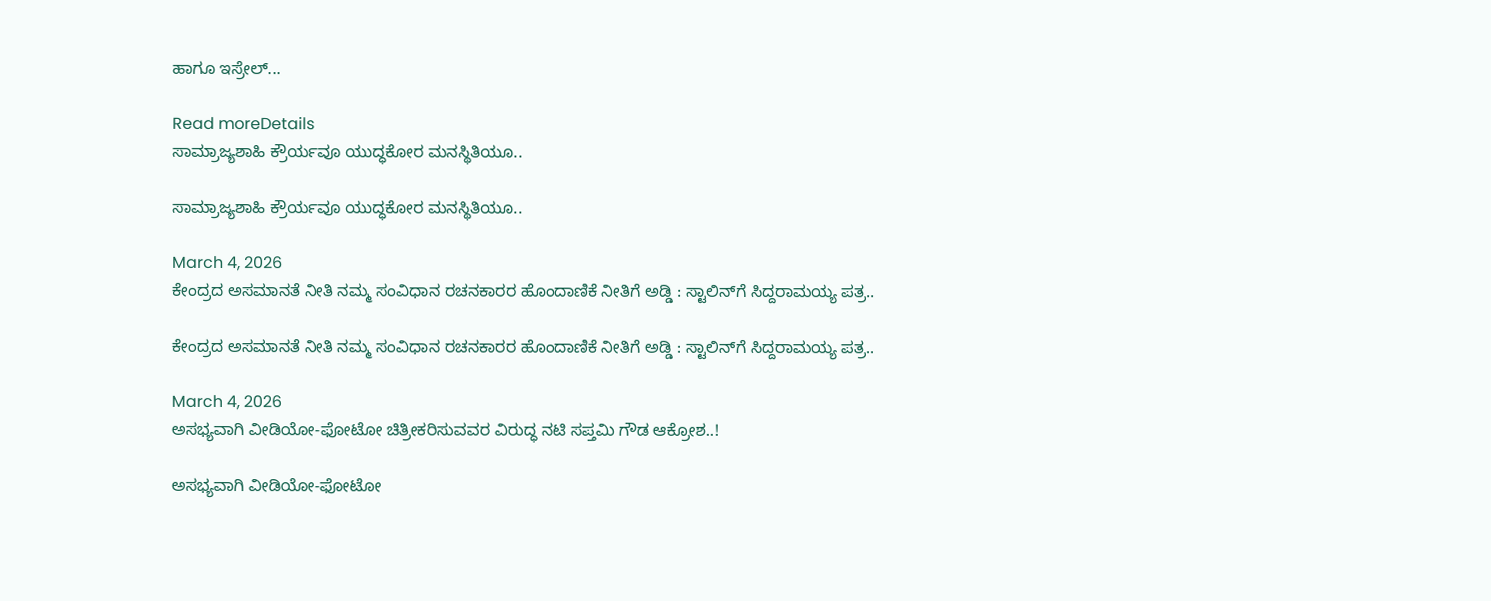ಹಾಗೂ ಇಸ್ರೇಲ್‌...

Read moreDetails
ಸಾಮ್ರಾಜ್ಯಶಾಹಿ ಕ್ರೌರ್ಯವೂ ಯುದ್ಧಕೋರ ಮನಸ್ಥಿತಿಯೂ..

ಸಾಮ್ರಾಜ್ಯಶಾಹಿ ಕ್ರೌರ್ಯವೂ ಯುದ್ಧಕೋರ ಮನಸ್ಥಿತಿಯೂ..

March 4, 2026
ಕೇಂದ್ರದ ಅಸಮಾನತೆ ನೀತಿ ನಮ್ಮ ಸಂವಿಧಾನ ರಚನಕಾರರ ಹೊಂದಾಣಿಕೆ ನೀತಿಗೆ ಅಡ್ಡಿ : ಸ್ಟಾಲಿನ್‌ಗೆ ಸಿದ್ದರಾಮಯ್ಯ ಪತ್ರ..

ಕೇಂದ್ರದ ಅಸಮಾನತೆ ನೀತಿ ನಮ್ಮ ಸಂವಿಧಾನ ರಚನಕಾರರ ಹೊಂದಾಣಿಕೆ ನೀತಿಗೆ ಅಡ್ಡಿ : ಸ್ಟಾಲಿನ್‌ಗೆ ಸಿದ್ದರಾಮಯ್ಯ ಪತ್ರ..

March 4, 2026
ಅಸಭ್ಯವಾಗಿ ವೀಡಿಯೋ-ಫೋಟೋ ಚಿತ್ರೀಕರಿಸುವವರ ವಿರುದ್ಧ ನಟಿ ಸಪ್ತಮಿ ಗೌಡ ಆಕ್ರೋಶ..!

ಅಸಭ್ಯವಾಗಿ ವೀಡಿಯೋ-ಫೋಟೋ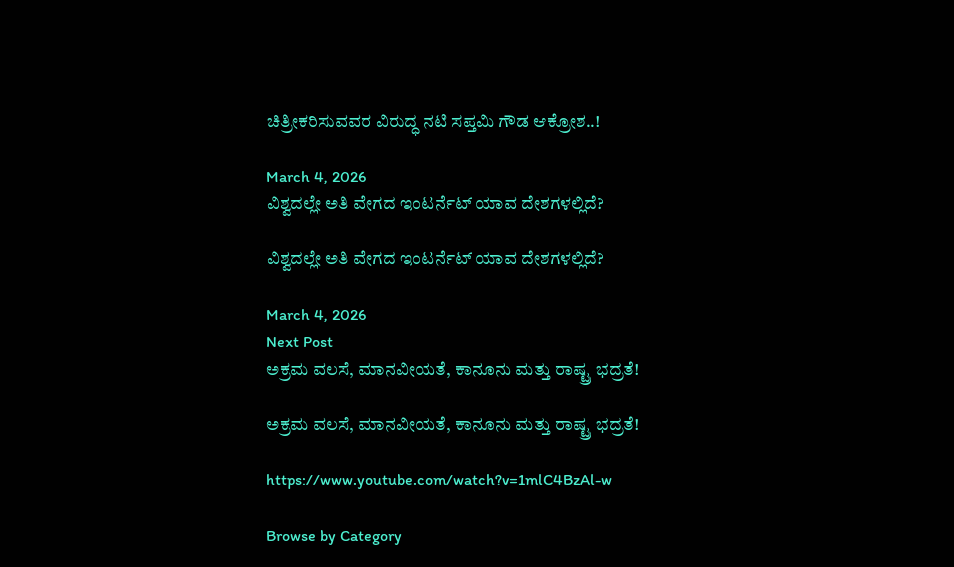ಚಿತ್ರೀಕರಿಸುವವರ ವಿರುದ್ಧ ನಟಿ ಸಪ್ತಮಿ ಗೌಡ ಆಕ್ರೋಶ..!

March 4, 2026
ವಿಶ್ವದಲ್ಲೇ ಅತಿ ವೇಗದ ಇಂಟರ್ನೆಟ್ ಯಾವ ದೇಶಗಳಲ್ಲಿದೆ?

ವಿಶ್ವದಲ್ಲೇ ಅತಿ ವೇಗದ ಇಂಟರ್ನೆಟ್ ಯಾವ ದೇಶಗಳಲ್ಲಿದೆ?

March 4, 2026
Next Post
ಅಕ್ರಮ ವಲಸೆ, ಮಾನವೀಯತೆ, ಕಾನೂನು ಮತ್ತು ರಾಷ್ಟ್ರ ಭದ್ರತೆ!

ಅಕ್ರಮ ವಲಸೆ, ಮಾನವೀಯತೆ, ಕಾನೂನು ಮತ್ತು ರಾಷ್ಟ್ರ ಭದ್ರತೆ!

https://www.youtube.com/watch?v=1mlC4BzAl-w

Browse by Category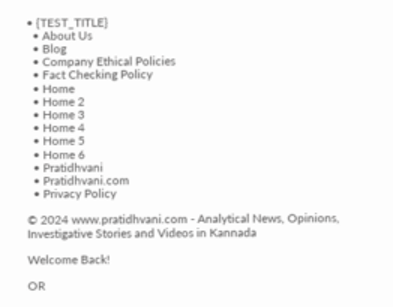• {TEST_TITLE}
  • About Us
  • Blog
  • Company Ethical Policies
  • Fact Checking Policy
  • Home
  • Home 2
  • Home 3
  • Home 4
  • Home 5
  • Home 6
  • Pratidhvani
  • Pratidhvani.com
  • Privacy Policy

© 2024 www.pratidhvani.com - Analytical News, Opinions, Investigative Stories and Videos in Kannada

Welcome Back!

OR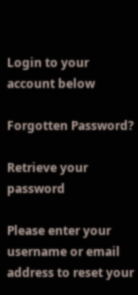Login to your account below

Forgotten Password?

Retrieve your password

Please enter your username or email address to reset your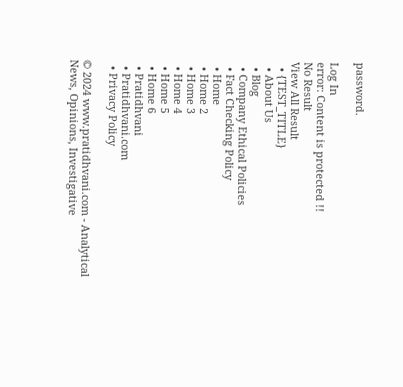password.

Log In
error: Content is protected !!
No Result
View All Result
  • {TEST_TITLE}
  • About Us
  • Blog
  • Company Ethical Policies
  • Fact Checking Policy
  • Home
  • Home 2
  • Home 3
  • Home 4
  • Home 5
  • Home 6
  • Pratidhvani
  • Pratidhvani.com
  • Privacy Policy

© 2024 www.pratidhvani.com - Analytical News, Opinions, Investigative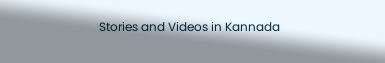Stories and Videos in Kannada